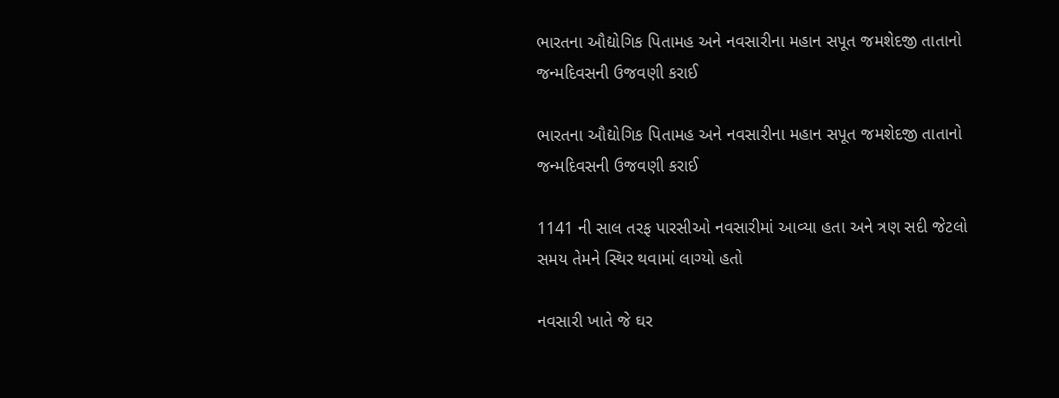ભારતના ઔદ્યોગિક પિતામહ અને નવસારીના મહાન સપૂત જમશેદજી તાતાનો જન્મદિવસની ઉજવણી કરાઈ

ભારતના ઔદ્યોગિક પિતામહ અને નવસારીના મહાન સપૂત જમશેદજી તાતાનો જન્મદિવસની ઉજવણી કરાઈ

1141 ની સાલ તરફ પારસીઓ નવસારીમાં આવ્યા હતા અને ત્રણ સદી જેટલો સમય તેમને સ્થિર થવામાં લાગ્યો હતો

નવસારી ખાતે જે ઘર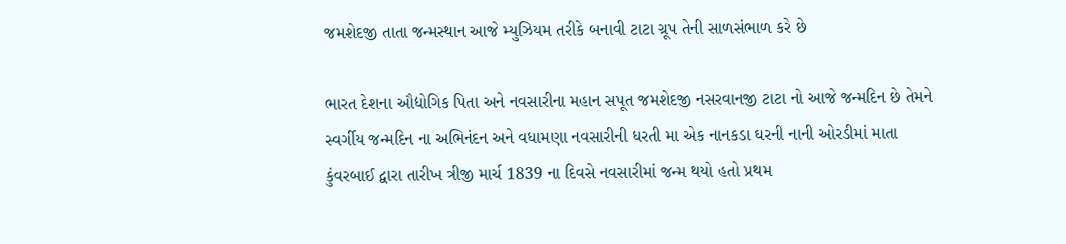જમશેદજી તાતા જન્મસ્થાન આજે મ્યુઝિયમ તરીકે બનાવી ટાટા ગ્રૂપ તેની સાળસંભાળ કરે છે

ભારત દેશના ઔદ્યોગિક પિતા અને નવસારીના મહાન સપૂત જમશેદજી નસરવાનજી ટાટા નો આજે જન્મદિન છે તેમને સ્વર્ગીય જન્મદિન ના અભિનંદન અને વધામણા નવસારીની ધરતી મા એક નાનકડા ઘરની નાની ઓરડીમાં માતા કુંવરબાઈ દ્વારા તારીખ ત્રીજી માર્ચ 1839 ના દિવસે નવસારીમાં જન્મ થયો હતો પ્રથમ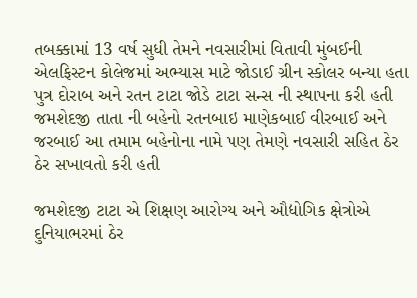તબક્કામાં 13 વર્ષ સુધી તેમને નવસારીમાં વિતાવી મુંબઈની એલફિસ્ટન કોલેજમાં અભ્યાસ માટે જોડાઈ ગ્રીન સ્કોલર બન્યા હતા પુત્ર દોરાબ અને રતન ટાટા જોડે ટાટા સન્સ ની સ્થાપના કરી હતી જમશેદજી તાતા ની બહેનો રતનબાઇ માણેકબાઈ વીરબાઈ અને જરબાઈ આ તમામ બહેનોના નામે પણ તેમણે નવસારી સહિત ઠેર ઠેર સખાવતો કરી હતી

જમશેદજી ટાટા એ શિક્ષણ આરોગ્ય અને ઔદ્યોગિક ક્ષેત્રોએ દુનિયાભરમાં ઠેર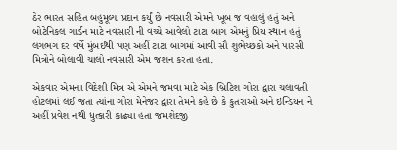ઠેર ભારત સહિત બહુમૂલ્ય પ્રદાન કર્યું છે નવસારી એમને ખૂબ જ વહાલું હતું અને બોટેનિકલ ગાર્ડન માટે નવસારી ની વચ્ચે આવેલો ટાટા બાગ એમનું પ્રિય સ્થાન હતું લગભગ દર વર્ષે મુંબઈથી પણ અહીં ટાટા બાગમાં આવી સૌ શુભેચ્છકો અને પારસી મિત્રોને બોલાવી ચાલો નવસારી એમ જશન કરતા હતા.

એકવાર એમના વિદેશી મિત્ર એ એમને જમવા માટે એક બ્રિટિશ ગોરા દ્વારા ચલાવતી હોટલમાં લઈ જતા ત્યાંના ગોરા મેનેજર દ્વારા તેમને કહે છે કે કુતરાઓ અને ઇન્ડિયન ને અહીં પ્રવેશ નથી ધુત્કારી કાઢ્યા હતા જમશેદજી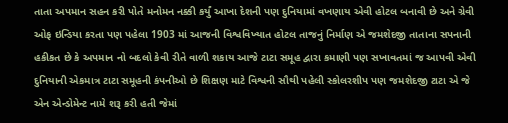તાતા અપમાન સહન કરી પોતે મનોમન નક્કી કર્યું આખા દેશની પણ દુનિયામાં વખણાય એવી હોટલ બનાવી છે અને ગ્રેવી ઓફ ઇન્ડિયા કરતા પણ પહેલા 1903 માં આજની વિશ્વવિખ્યાત હોટલ તાજનું નિર્માણ એ જમશેદજી તાતાના સપનાની હકીકત છે કે અપમાન નો બદલો કેવી રીતે વાળી શકાય આજે ટાટા સમૂહ દ્વારા કમાણી પણ સખાવતમાં જ આપવી એવી દુનિયાની એકમાત્ર ટાટા સમૂહની કંપનીઓ છે શિક્ષણ માટે વિશ્વની સૌથી પહેલી સ્કોલરશીપ પણ જમશેદજી ટાટા એ જે એન એન્ડોમેન્ટ નામે શરૂ કરી હતી જેમાં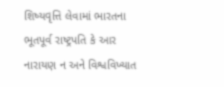શિષ્યવૃત્તિ લેવામાં ભારતના ભૂતપૂર્વ રાષ્ટ્રપતિ કે આર નારાયણ ન અને વિશ્વવિખ્યાત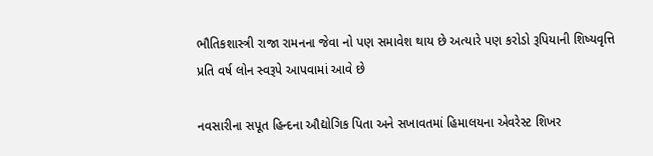ભૌતિકશાસ્ત્રી રાજા રામનના જેવા નો પણ સમાવેશ થાય છે અત્યારે પણ કરોડો રૂપિયાની શિષ્યવૃત્તિ પ્રતિ વર્ષ લોન સ્વરૂપે આપવામાં આવે છે

નવસારીના સપૂત હિન્દના ઔદ્યોગિક પિતા અને સખાવતમાં હિમાલયના એવરેસ્ટ શિખર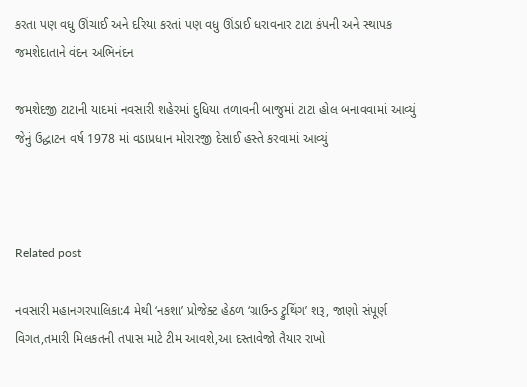કરતા પણ વધુ ઊંચાઈ અને દરિયા કરતાં પણ વધુ ઊંડાઈ ધરાવનાર ટાટા કંપની અને સ્થાપક જમશેદાતાને વંદન અભિનંદન

જમશેદજી ટાટાની યાદમાં નવસારી શહેરમાં દુધિયા તળાવની બાજુમાં ટાટા હોલ બનાવવામાં આવ્યું જેનું ઉદ્ધાટન વર્ષ 1978 માં વડાપ્રધાન મોરારજી દેસાઈ હસ્તે કરવામાં આવ્યું



Related post

નવસારી મહાનગરપાલિકા:4 મેથી ‘નકશા’ પ્રોજેક્ટ હેઠળ ‘ગ્રાઉન્ડ ટ્રુથિંગ’ શરૂ, જાણો સંપૂર્ણ વિગત,તમારી મિલકતની તપાસ માટે ટીમ આવશે,આ દસ્તાવેજો તૈયાર રાખો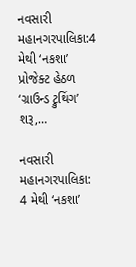નવસારી મહાનગરપાલિકા:4 મેથી ‘નકશા’ પ્રોજેક્ટ હેઠળ ‘ગ્રાઉન્ડ ટ્રુથિંગ’ શરૂ,…

નવસારી મહાનગરપાલિકા: 4 મેથી ‘નકશા’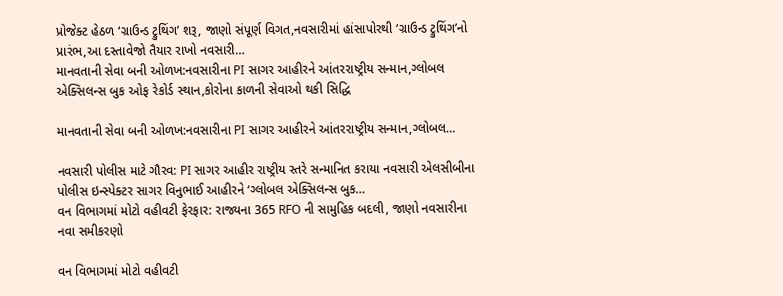પ્રોજેક્ટ હેઠળ ‘ગ્રાઉન્ડ ટ્રુથિંગ’ શરૂ, જાણો સંપૂર્ણ વિગત,નવસારીમાં હાંસાપોરથી ‘ગ્રાઉન્ડ ટ્રુથિંગ’નો પ્રારંભ,આ દસ્તાવેજો તૈયાર રાખો નવસારી…
માનવતાની સેવા બની ઓળખ:નવસારીના PI સાગર આહીરને આંતરરાષ્ટ્રીય સન્માન,ગ્લોબલ એક્સિલન્સ બુક ઓફ રેકોર્ડ સ્થાન,કોરોના કાળની સેવાઓ થકી સિદ્ધિ

માનવતાની સેવા બની ઓળખ:નવસારીના PI સાગર આહીરને આંતરરાષ્ટ્રીય સન્માન,ગ્લોબલ…

નવસારી પોલીસ માટે ગૌરવ: PI સાગર આહીર રાષ્ટ્રીય સ્તરે સન્માનિત કરાયા નવસારી એલસીબીના પોલીસ ઇન્સ્પેક્ટર સાગર વિનુભાઈ આહીરને ‘ગ્લોબલ એક્સિલન્સ બુક…
વન વિભાગમાં મોટો વહીવટી ફેરફાર: રાજ્યના 365 RFO ની સામુહિક બદલી, જાણો નવસારીના નવા સમીકરણો

વન વિભાગમાં મોટો વહીવટી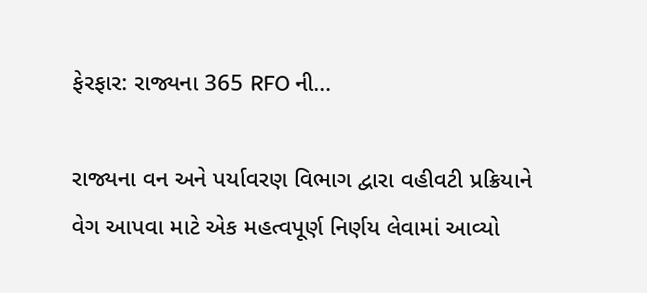ફેરફાર: રાજ્યના 365 RFO ની…

રાજ્યના વન અને પર્યાવરણ વિભાગ દ્વારા વહીવટી પ્રક્રિયાને વેગ આપવા માટે એક મહત્વપૂર્ણ નિર્ણય લેવામાં આવ્યો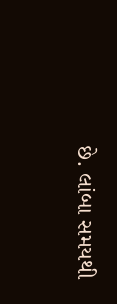છે. લાંબા સમયથી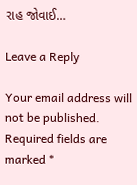રાહ જોવાઈ…

Leave a Reply

Your email address will not be published. Required fields are marked *